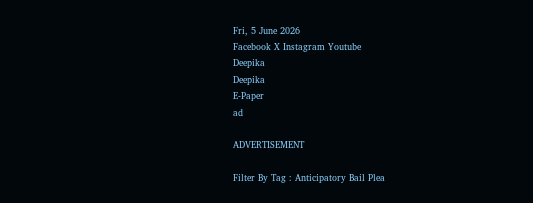Fri, 5 June 2026
Facebook X Instagram Youtube
Deepika
Deepika
E-Paper
ad

ADVERTISEMENT

Filter By Tag : Anticipatory Bail Plea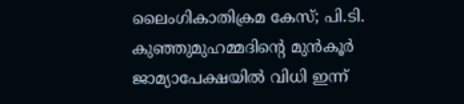ലൈംഗികാതിക്രമ കേസ്; പി.ടി. കുഞ്ഞുമുഹമ്മദിന്‍റെ മുൻകൂർ ജാമ്യാപേക്ഷയിൽ വിധി ഇന്ന്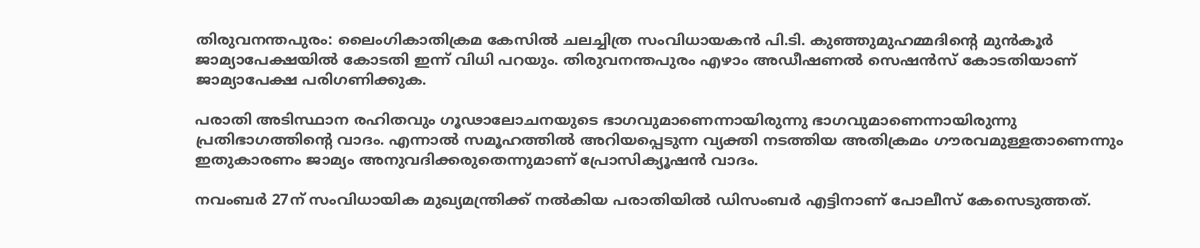തിരുവനന്തപുരം: ലൈംഗികാതിക്രമ കേസില്‍ ചലച്ചിത്ര സംവിധായകൻ പി.ടി. കുഞ്ഞുമുഹമ്മദിന്‍റെ മുൻകൂർ ജാമ്യാപേക്ഷയിൽ കോടതി ഇന്ന് വിധി പറയും. തിരുവനന്തപുരം എഴാം അഡീഷണൽ സെഷൻസ് കോടതിയാണ് ജാമ്യാപേക്ഷ പരിഗണിക്കുക.

പരാതി അടിസ്ഥാന രഹിതവും ഗൂഢാലോചനയുടെ ഭാഗവുമാണെന്നായിരുന്നു ഭാഗവുമാണെന്നായിരുന്നു പ്രതിഭാഗത്തിന്‍റെ വാദം. എന്നാൽ സമൂഹത്തിൽ അറിയപ്പെടുന്ന വ്യക്തി നടത്തിയ അതിക്രമം ഗൗരവമുള്ളതാണെന്നും ഇതുകാരണം ജാമ്യം അനുവദിക്കരുതെന്നുമാണ് പ്രോസിക്യൂഷൻ വാദം.

നവംബർ 27ന് സംവിധായിക മുഖ്യമന്ത്രിക്ക് നൽകിയ പരാതിയിൽ ഡിസംബർ എട്ടിനാണ് പോലീസ് കേസെടുത്തത്.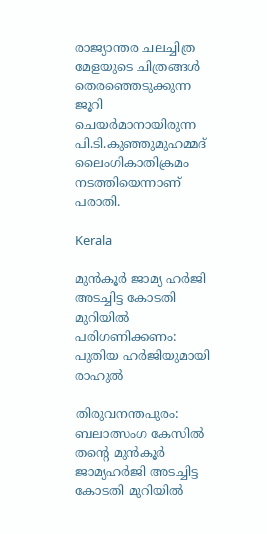രാജ്യാന്തര ചലച്ചിത്ര മേളയുടെ ചിത്രങ്ങൾ തെരഞ്ഞെടുക്കുന്ന ജൂറി ചെയർമാനായിരുന്ന പി.ടി.കുഞ്ഞുമുഹമ്മദ് ലൈംഗികാതിക്രമം നടത്തിയെന്നാണ് പരാതി.

Kerala

മുൻകൂര്‍ ജാമ്യ ഹര്‍ജി അടച്ചിട്ട കോടതി മുറിയിൽ പരിഗണിക്കണം: പുതിയ ഹർജിയുമായി രാഹുൽ

തിരുവനന്തപുരം: ബലാത്സംഗ കേസിൽ തന്‍റെ മുൻകൂര്‍ ജാമ്യഹർജി അടച്ചിട്ട കോടതി മുറിയിൽ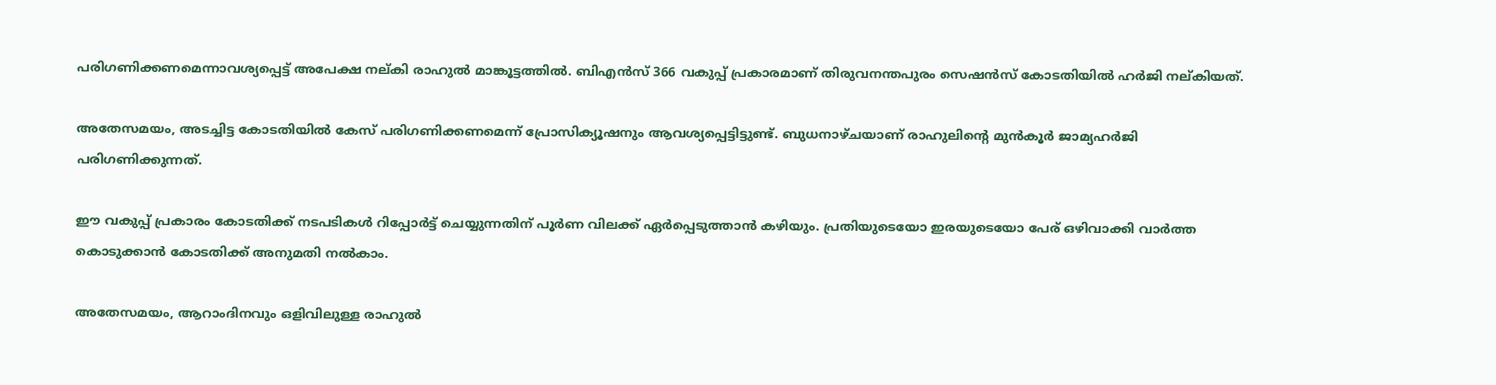പരിഗണിക്കണമെന്നാവശ്യപ്പെട്ട് അപേക്ഷ നല്കി രാഹുൽ മാങ്കൂട്ടത്തിൽ. ബിഎൻസ് 366 വകുപ്പ് പ്രകാരമാണ് തിരുവനന്തപുരം സെഷൻസ് കോടതിയിൽ ഹർജി നല്കിയത്.

അതേസമയം, അടച്ചിട്ട കോടതിയിൽ കേസ് പരിഗണിക്കണമെന്ന് പ്രോസിക്യൂഷനും ആവശ്യപ്പെട്ടിട്ടുണ്ട്. ബുധനാഴ്ചയാണ് രാഹുലിന്‍റെ മുൻകൂർ ജാമ്യഹർജി പരിഗണിക്കുന്നത്.

ഈ വകുപ്പ് പ്രകാരം കോടതിക്ക് നടപടികൾ റിപ്പോർട്ട്‌ ചെയ്യുന്നതിന് പൂർണ വിലക്ക് ഏർപ്പെടുത്താൻ കഴിയും. പ്രതിയുടെയോ ഇരയുടെയോ പേര് ഒഴിവാക്കി വാർത്ത കൊടുക്കാൻ കോടതിക്ക് അനുമതി നൽകാം.

അതേസമയം, ആറാംദിനവും ഒളിവിലുള്ള രാഹുൽ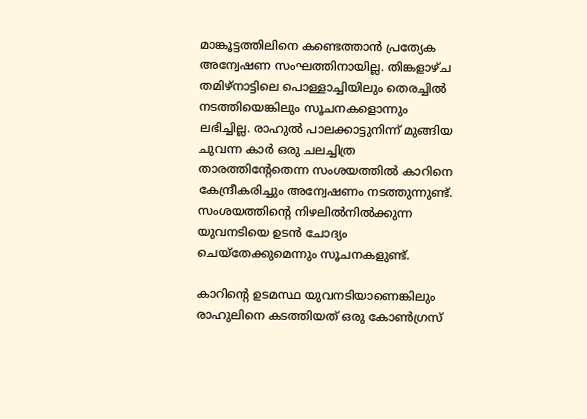മാങ്കൂട്ടത്തിലിനെ കണ്ടെത്താൻ പ്രത്യേക അന്വേഷണ സംഘത്തിനായില്ല. തിങ്കളാഴ്ച തമിഴ്നാട്ടിലെ പൊള്ളാച്ചിയിലും തെരച്ചിൽ നടത്തിയെങ്കിലും സൂചനകളൊന്നും ലഭിച്ചില്ല. രാഹുൽ പാലക്കാട്ടുനിന്ന് മുങ്ങിയ ചുവന്ന കാർ ഒരു ചലച്ചിത്ര താരത്തിന്‍റേതെന്ന സംശയത്തിൽ കാറിനെ കേന്ദ്രീകരിച്ചും അന്വേഷണം നടത്തുന്നുണ്ട്. സംശയത്തിന്‍റെ നിഴലിൽനിൽക്കുന്ന യുവനടിയെ ഉടൻ ചോദ്യം ചെയ്തേക്കുമെന്നും സൂചനകളുണ്ട്.

കാറിന്‍റെ ഉടമസ്ഥ യുവനടിയാണെങ്കിലും രാഹുലിനെ കടത്തിയത് ഒരു കോൺഗ്രസ്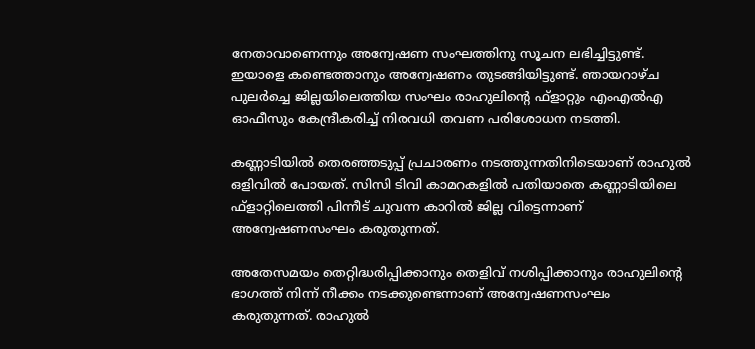നേതാവാണെന്നും അന്വേഷണ സംഘത്തിനു സൂചന ലഭിച്ചിട്ടുണ്ട്. ഇയാളെ കണ്ടെത്താനും അന്വേഷണം തുടങ്ങിയിട്ടുണ്ട്. ഞായറാഴ്ച പുലർച്ചെ ജില്ലയിലെത്തിയ സംഘം രാഹുലിന്‍റെ ഫ്ളാറ്റും എംഎൽഎ ഓഫീസും കേന്ദ്രീകരിച്ച് നിരവധി തവണ പരിശോധന നടത്തി.

കണ്ണാടിയിൽ തെരഞ്ഞടുപ്പ് പ്രചാരണം നടത്തുന്നതിനിടെയാണ് രാഹുൽ ഒളിവിൽ പോയത്. സിസി ടിവി കാമറകളിൽ പതിയാതെ കണ്ണാടിയിലെ ഫ്ളാറ്റിലെത്തി പിന്നീട് ചുവന്ന കാറിൽ ജില്ല വിട്ടെന്നാണ് അന്വേഷണസംഘം കരുതുന്നത്.

അതേസമയം തെറ്റിദ്ധരിപ്പിക്കാനും തെളിവ് നശിപ്പിക്കാനും രാഹുലിന്‍റെ ഭാഗത്ത് നിന്ന് നീക്കം നടക്കുണ്ടെന്നാണ് അന്വേഷണസംഘം കരുതുന്നത്. രാഹുൽ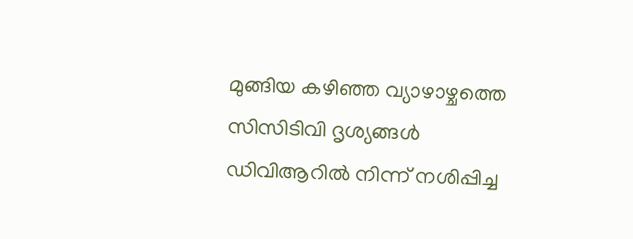മുങ്ങിയ കഴിഞ്ഞ വ്യാഴാഴ്ചത്തെ സിസിടിവി ദൃശ്യങ്ങൾ ഡിവിആറിൽ നിന്ന് നശിപ്പിച്ച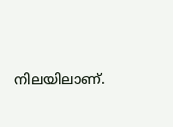നിലയിലാണ്.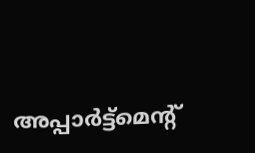അപ്പാർട്ട്മെന്‍റ്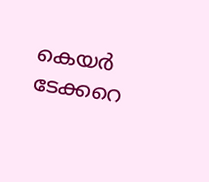കെയർ ടേക്കറെ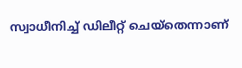സ്വാധീനിച്ച് ഡിലീറ്റ് ചെയ്തെന്നാണ്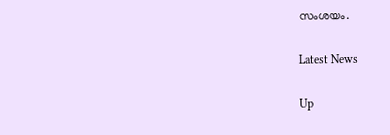സംശയം.

Latest News

Up